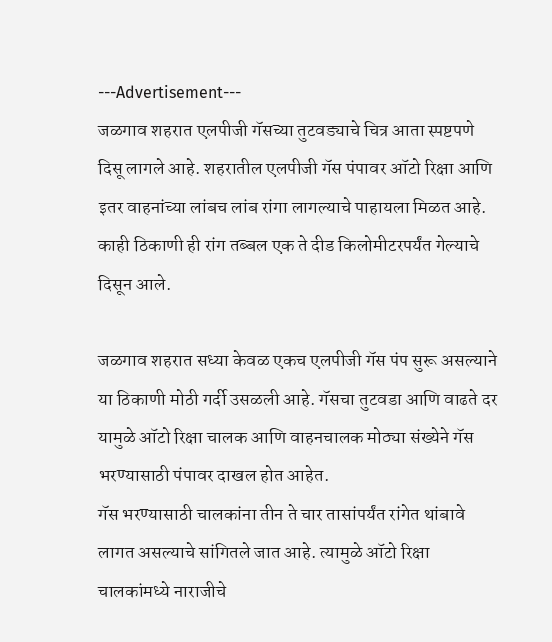---Advertisement---
जळगाव शहरात एलपीजी गॅसच्या तुटवड्याचे चित्र आता स्पष्टपणे दिसू लागले आहे. शहरातील एलपीजी गॅस पंपावर ऑटो रिक्षा आणि इतर वाहनांच्या लांबच लांब रांगा लागल्याचे पाहायला मिळत आहे. काही ठिकाणी ही रांग तब्बल एक ते दीड किलोमीटरपर्यंत गेल्याचे दिसून आले.

जळगाव शहरात सध्या केवळ एकच एलपीजी गॅस पंप सुरू असल्याने या ठिकाणी मोठी गर्दी उसळली आहे. गॅसचा तुटवडा आणि वाढते दर यामुळे ऑटो रिक्षा चालक आणि वाहनचालक मोठ्या संख्येने गॅस भरण्यासाठी पंपावर दाखल होत आहेत.
गॅस भरण्यासाठी चालकांना तीन ते चार तासांपर्यंत रांगेत थांबावे लागत असल्याचे सांगितले जात आहे. त्यामुळे ऑटो रिक्षा चालकांमध्ये नाराजीचे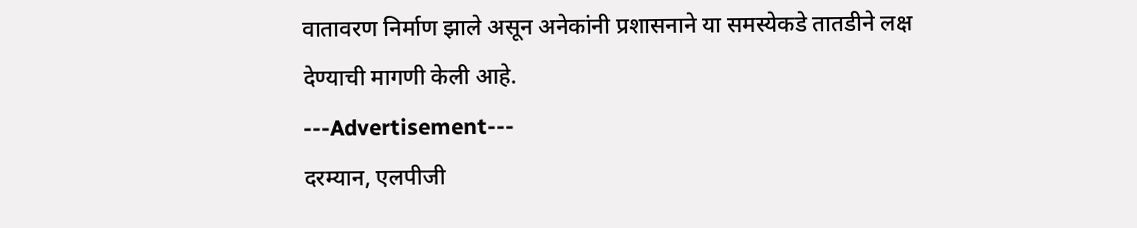वातावरण निर्माण झाले असून अनेकांनी प्रशासनाने या समस्येकडे तातडीने लक्ष देण्याची मागणी केली आहे.
---Advertisement---
दरम्यान, एलपीजी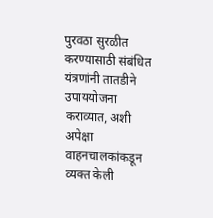पुरवठा सुरळीत करण्यासाठी संबंधित यंत्रणांनी तातडीने उपाययोजना कराव्यात, अशी अपेक्षा वाहनचालकांकडून व्यक्त केली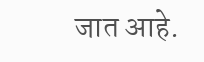जात आहे.